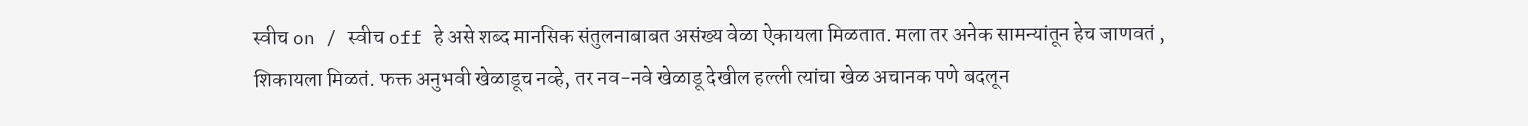स्वीच on / स्वीच off हे असे शब्द मानसिक संतुलनाबाबत असंख्य वेळा ऐकायला मिळतात. मला तर अनेक सामन्यांतून हेच जाणवतं , शिकायला मिळतं. फक्त अनुभवी खेळाडूच नव्हे, तर नव-नवे खेळाडू देखील हल्ली त्यांचा खेळ अचानक पणे बदलून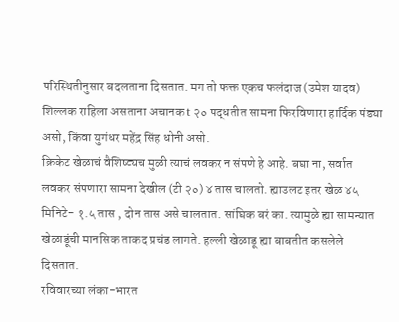परिस्थितीनुसार बदलताना दिसतात. मग तो फक्त एकच फलंदाज (उमेश यादव) शिल्लक राहिला असताना अचानक t २० पद्धतीत सामना फिरविणारा हार्दिक पंड्या असो, किंवा युगंधर महेंद्र सिंह धोनी असो.
क्रिकेट खेळाचं वैशिष्ट्यच मुळी त्याचं लवकर न संपणे हे आहे. बघा ना, सर्वात लवकर संपणारा सामना देखील (टी २०) ४ तास चालतो. ह्याउलट इतर खेळ ४५ मिनिटे- १.५ तास , दोन तास असे चालतात. सांघिक बरं का. त्यामुळे ह्या सामन्यात खेळाडूंची मानसिक ताकद प्रचंड लागते. हल्ली खेळाडू ह्या बाबतीत कसलेले दिसतात.
रविवारच्या लंका-भारत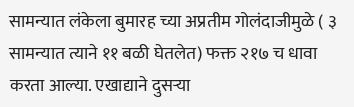सामन्यात लंकेला बुमारह च्या अप्रतीम गोलंदाजीमुळे ( ३ सामन्यात त्याने ११ बळी घेतलेत) फक्त २१७ च धावा करता आल्या. एखाद्याने दुसऱ्या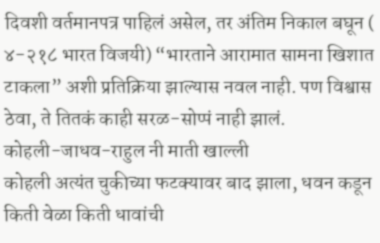दिवशी वर्तमानपत्र पाहिलं असेल, तर अंतिम निकाल बघून ( ४-२१८ भारत विजयी) “भारताने आरामात सामना खिशात टाकला” अशी प्रतिक्रिया झाल्यास नवल नाही. पण विश्वास ठेवा, ते तितकं काही सरळ-सोप्पं नाही झालं.
कोहली-जाधव-राहुल नी माती खाल्ली
कोहली अत्यंत चुकीच्या फटक्यावर बाद झाला, धवन कडून किती वेळा किती धावांची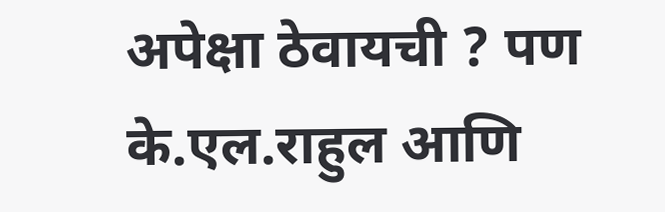अपेक्षा ठेवायची ? पण के.एल.राहुल आणि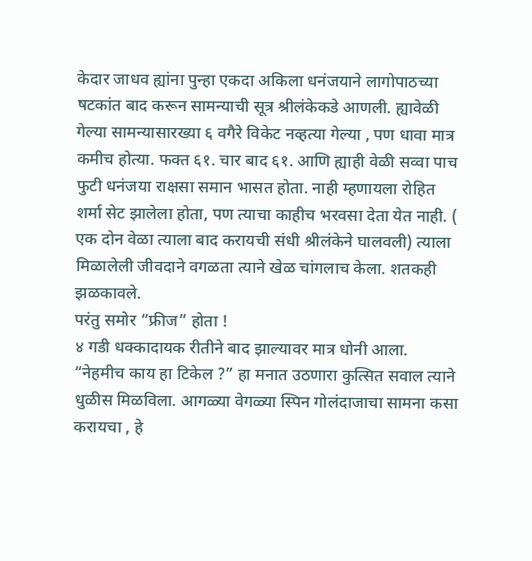केदार जाधव ह्यांना पुन्हा एकदा अकिला धनंजयाने लागोपाठच्या षटकांत बाद करून सामन्याची सूत्र श्रीलंकेकडे आणली. ह्यावेळी गेल्या सामन्यासारख्या ६ वगैरे विकेट नव्हत्या गेल्या , पण धावा मात्र कमीच होत्या. फक्त ६१. चार बाद ६१. आणि ह्याही वेळी सव्वा पाच फुटी धनंजया राक्षसा समान भासत होता. नाही म्हणायला रोहित शर्मा सेट झालेला होता, पण त्याचा काहीच भरवसा देता येत नाही. ( एक दोन वेळा त्याला बाद करायची संधी श्रीलंकेने घालवली) त्याला मिळालेली जीवदाने वगळता त्याने खेळ चांगलाच केला. शतकही झळकावले.
परंतु समोर “फ्रीज” होता !
४ गडी धक्कादायक रीतीने बाद झाल्यावर मात्र धोनी आला. “नेहमीच काय हा टिकेल ?” हा मनात उठणारा कुत्सित सवाल त्याने धुळीस मिळविला. आगळ्या वेगळ्या स्पिन गोलंदाजाचा सामना कसा करायचा , हे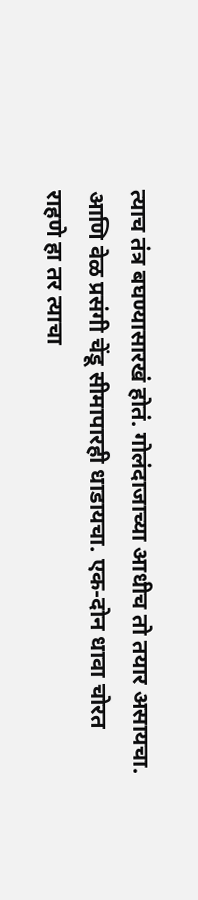त्याच तंत्र बघण्यासारखं होतं. गोलंदाजाच्या आधीच तो तयार असायचा. आणि वेळ प्रसंगी चेंडू सीमापारही धाडायचा. एक-दोन धावा चोरत राहणे हा तर त्याचा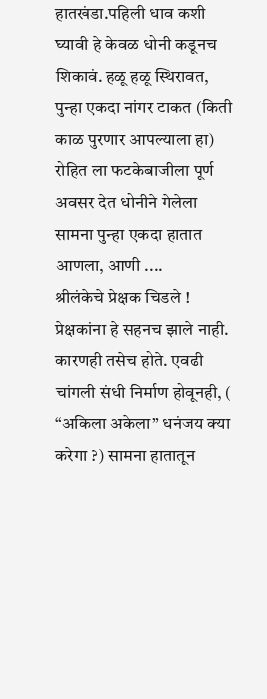हातखंडा.पहिली धाव कशी घ्यावी हे केवळ धोनी कडूनच शिकावं. हळू हळू स्थिरावत, पुन्हा एकदा नांगर टाकत (किती काळ पुरणार आपल्याला हा) रोहित ला फटकेबाजीला पूर्ण अवसर देत धोनीने गेलेला सामना पुन्हा एकदा हातात आणला, आणी ....
श्रीलंकेचे प्रेक्षक चिडले !
प्रेक्षकांना हे सहनच झाले नाही. कारणही तसेच होते. एवढी चांगली संधी निर्माण होवूनही, ( “अकिला अकेला” धनंजय क्या करेगा ?) सामना हातातून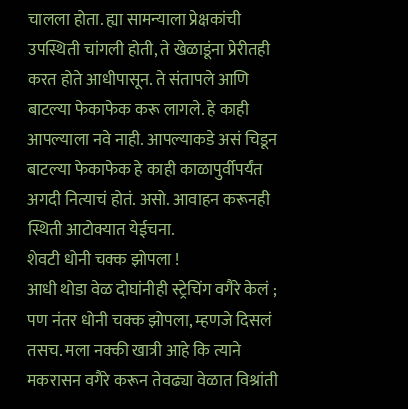चालला होता. ह्या सामन्याला प्रेक्षकांची उपस्थिती चांगली होती, ते खेळाडूंना प्रेरीतही करत होते आधीपासून. ते संतापले आणि बाटल्या फेकाफेक करू लागले. हे काही आपल्याला नवे नाही. आपल्याकडे असं चिडून बाटल्या फेकाफेक हे काही काळापुर्वीपर्यंत अगदी नित्याचं होतं. असो. आवाहन करूनही स्थिती आटोक्यात येईचना.
शेवटी धोनी चक्क झोपला !
आधी थोडा वेळ दोघांनीही स्ट्रेचिंग वगैरे केलं ; पण नंतर धोनी चक्क झोपला, म्हणजे दिसलं तसच. मला नक्की खात्री आहे कि त्याने मकरासन वगैरे करून तेवढ्या वेळात विश्रांती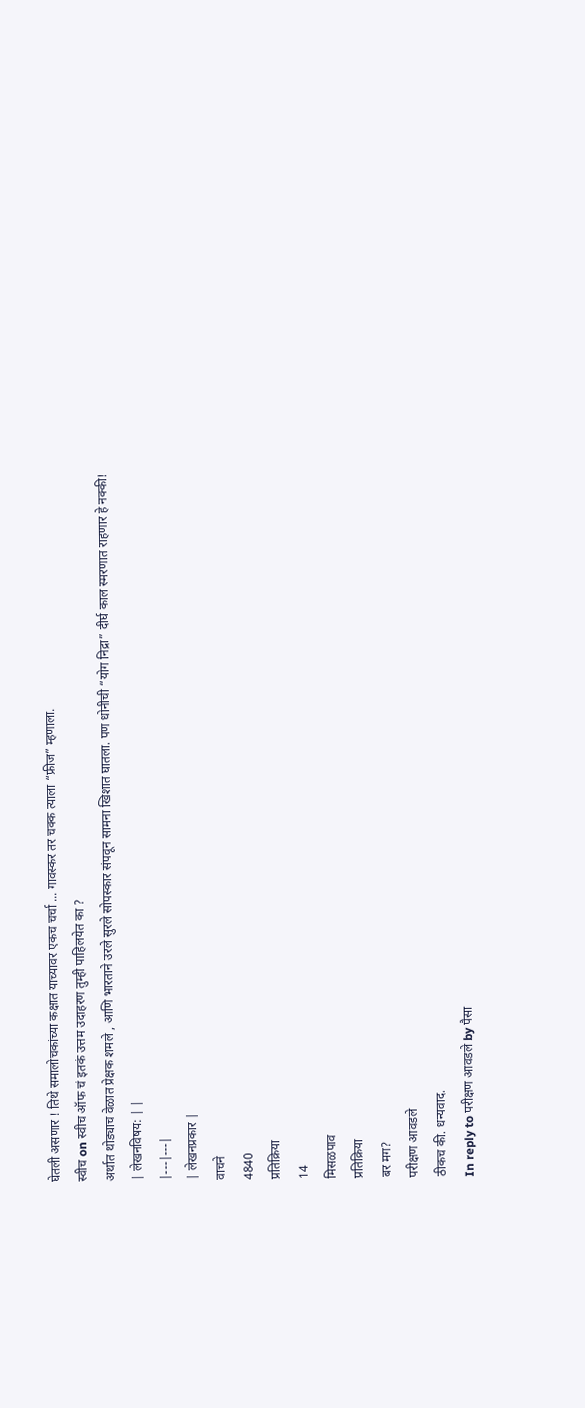घेतली असणार ! तिथे समालोचकांच्या कक्षात याच्यावर एकच चर्चा ... गावस्कर तर चक्क त्याला “फ्रीज” म्हणाला.
स्वीच on स्वीच ऑफ चं इतकं उत्तम उदाहरण तुम्ही पाहिलयेत का ?
अर्थात थोड्याच वेळात प्रेक्षक शमले , आणि भारताने उरले सुरले सोपस्कार संपवून सामना खिशात घातला. पण धोनीची “योग निद्रा” दीर्घ काल स्मरणात राहणार हे नक्की!
| लेखनविषय: | |
|---|---|
| लेखनप्रकार |
वाचने
4840
प्रतिक्रिया
14
मिसळपाव
प्रतिक्रिया
बर मग?
परीक्षण आवडले
ठीकच की. धन्यवाद.
In reply to परीक्षण आवडले by पैसा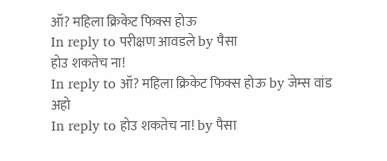ऑ? महिला क्रिकेट फिक्स होऊ
In reply to परीक्षण आवडले by पैसा
होउ शकतेच ना!
In reply to ऑ? महिला क्रिकेट फिक्स होऊ by जेम्स वांड
अहो
In reply to होउ शकतेच ना! by पैसा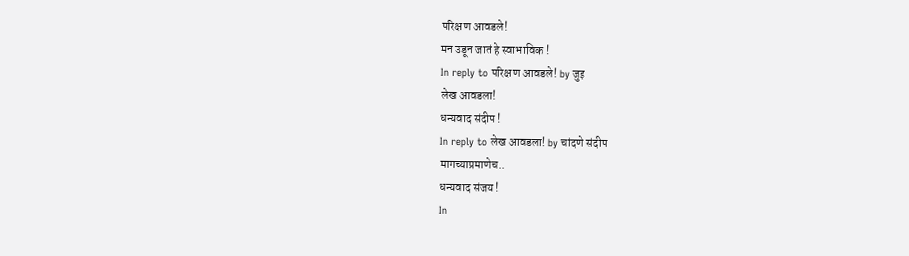परिक्षण आवडले!
मन उडून जातं हे स्वाभाविक !
In reply to परिक्षण आवडले! by जुइ
लेख आवडला!
धन्यवाद संदीप !
In reply to लेख आवडला! by चांदणे संदीप
मागच्याप्रमाणेच..
धन्यवाद संजय !
In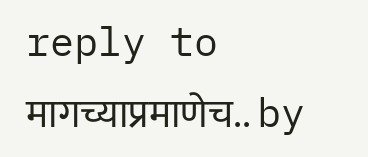reply to मागच्याप्रमाणेच.. by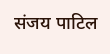संजय पाटिल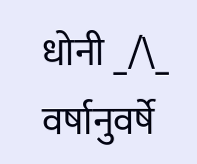धोनी _/\_
वर्षानुवर्षे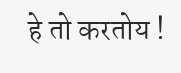हे तो करतोय !